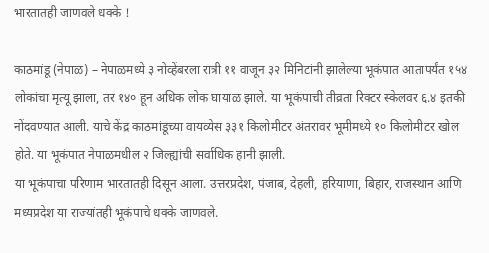भारतातही जाणवले धक्के !

काठमांडू (नेपाळ) – नेपाळमध्ये ३ नोव्हेंबरला रात्री ११ वाजून ३२ मिनिटांनी झालेल्या भूकंपात आतापर्यंत १५४ लोकांचा मृत्यू झाला, तर १४० हून अधिक लोक घायाळ झाले. या भूकंपाची तीव्रता रिक्टर स्केलवर ६.४ इतकी नोंदवण्यात आली. याचे केंद्र काठमांडूच्या वायव्येस ३३१ किलोमीटर अंतरावर भूमीमध्ये १० किलोमीटर खोल होते. या भूकंपात नेपाळमधील २ जिल्ह्यांची सर्वाधिक हानी झाली.
या भूकंपाचा परिणाम भारतातही दिसून आला. उत्तरप्रदेश, पंजाब, देहली, हरियाणा, बिहार, राजस्थान आणि मध्यप्रदेश या राज्यांतही भूकंपाचे धक्के जाणवले.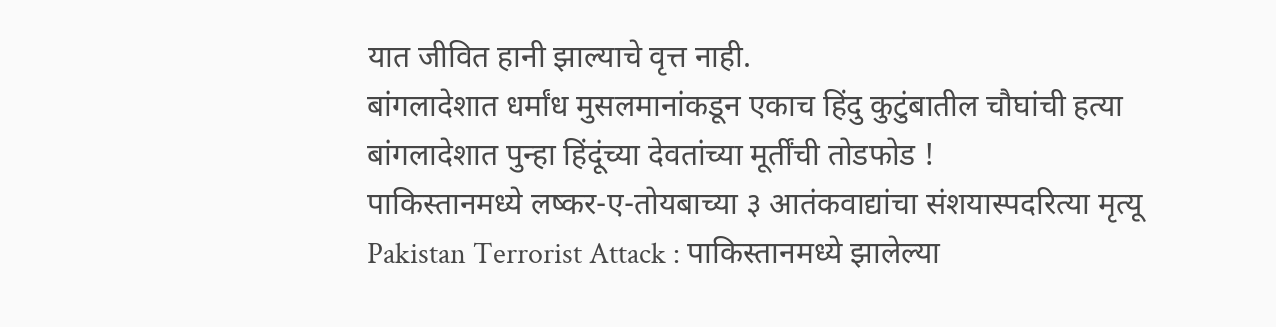यात जीवित हानी झाल्याचे वृत्त नाही.
बांगलादेशात धर्मांध मुसलमानांकडून एकाच हिंदु कुटुंबातील चौघांची हत्या
बांगलादेशात पुन्हा हिंदूंच्या देवतांच्या मूर्तींची तोडफोड !
पाकिस्तानमध्ये लष्कर-ए-तोयबाच्या ३ आतंकवाद्यांचा संशयास्पदरित्या मृत्यू
Pakistan Terrorist Attack : पाकिस्तानमध्ये झालेल्या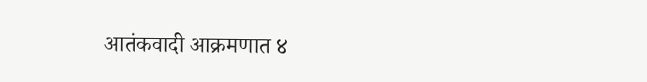आतंकवादी आक्रमणात ४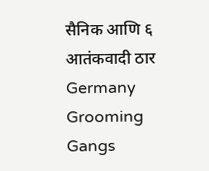सैनिक आणि ६ आतंकवादी ठार
Germany Grooming Gangs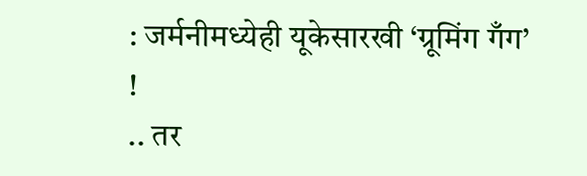: जर्मनीमध्येही यूकेसारखी ‘ग्रूमिंग गँग’ !
.. तर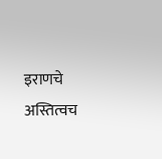इराणचे अस्तित्वच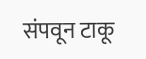संपवून टाकू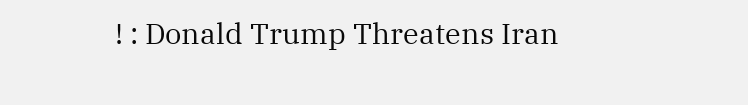! : Donald Trump Threatens Iran